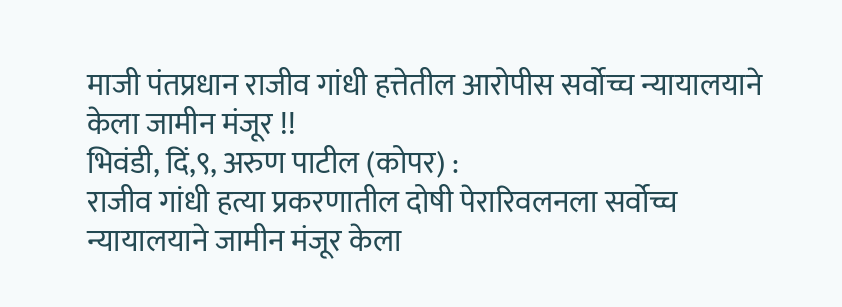माजी पंतप्रधान राजीव गांधी हत्तेतील आरोपीस सर्वोच्च न्यायालयाने केला जामीन मंजूर !!
भिवंडी, दिं,९, अरुण पाटील (कोपर) :
राजीव गांधी हत्या प्रकरणातील दोषी पेरारिवलनला सर्वोच्च न्यायालयाने जामीन मंजूर केला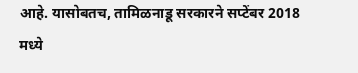आहे. यासोबतच, तामिळनाडू सरकारने सप्टेंबर 2018 मध्ये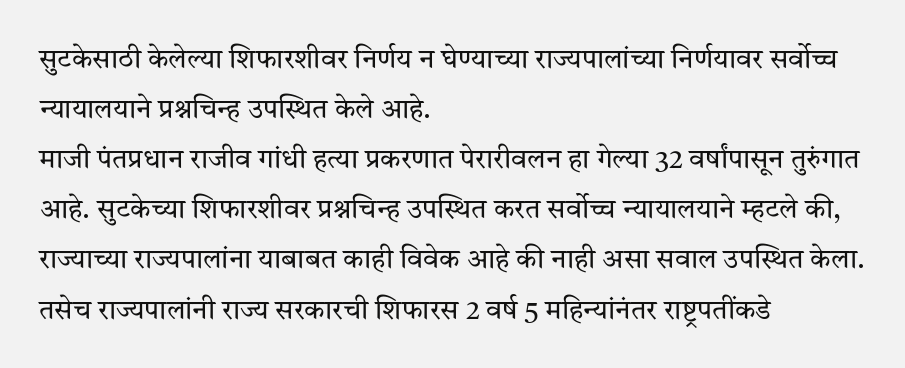सुटकेसाठी केलेल्या शिफारशीवर निर्णय न घेण्याच्या राज्यपालांच्या निर्णयावर सर्वोच्च न्यायालयाने प्रश्नचिन्ह उपस्थित केले आहे.
माजी पंतप्रधान राजीव गांधी हत्या प्रकरणात पेरारीवलन हा गेल्या 32 वर्षांपासून तुरुंगात आहे. सुटकेच्या शिफारशीवर प्रश्नचिन्ह उपस्थित करत सर्वोच्च न्यायालयाने म्हटले की, राज्याच्या राज्यपालांना याबाबत काही विवेक आहे की नाही असा सवाल उपस्थित केला. तसेच राज्यपालांनी राज्य सरकारची शिफारस 2 वर्ष 5 महिन्यांनंतर राष्ट्रपतींकडे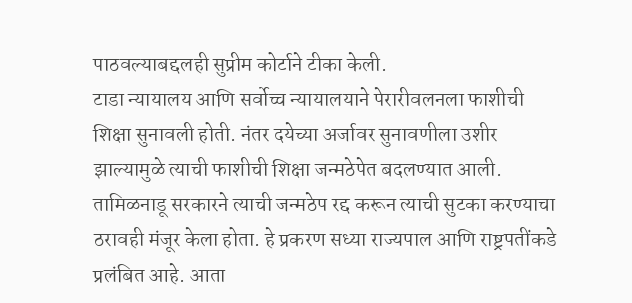पाठवल्याबद्दलही सुप्रीम कोर्टाने टीका केली.
टाडा न्यायालय आणि सर्वोच्च न्यायालयाने पेरारीवलनला फाशीची शिक्षा सुनावली होती. नंतर दयेच्या अर्जावर सुनावणीला उशीर झाल्यामुळे त्याची फाशीची शिक्षा जन्मठेपेत बदलण्यात आली. तामिळनाडू सरकारने त्याची जन्मठेप रद्द करून त्याची सुटका करण्याचा ठरावही मंजूर केला होता. हे प्रकरण सध्या राज्यपाल आणि राष्ट्रपतींकडे प्रलंबित आहे. आता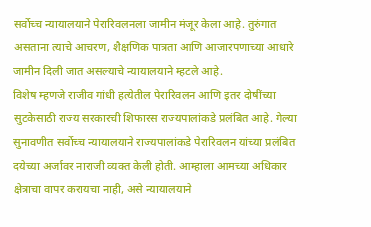सर्वोच्च न्यायालयाने पेरारिवलनला जामीन मंजूर केला आहे. तुरुंगात असताना त्याचे आचरण, शैक्षणिक पात्रता आणि आजारपणाच्या आधारे जामीन दिली जात असल्याचे न्यायालयाने म्हटले आहे.
विशेष म्हणजे राजीव गांधी हत्येतील पेरारिवलन आणि इतर दोषींच्या सुटकेसाठी राज्य सरकारची शिफारस राज्यपालांकडे प्रलंबित आहे. गेल्या सुनावणीत सर्वोच्च न्यायालयाने राज्यपालांकडे पेरारिवलन यांच्या प्रलंबित दयेच्या अर्जावर नाराजी व्यक्त केली होती. आम्हाला आमच्या अधिकार क्षेत्राचा वापर करायचा नाही, असे न्यायालयाने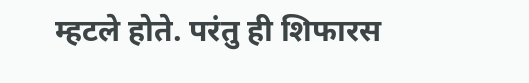म्हटले होते. परंतु ही शिफारस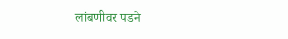लांबणीवर पडने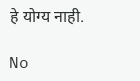हे योग्य नाही.

No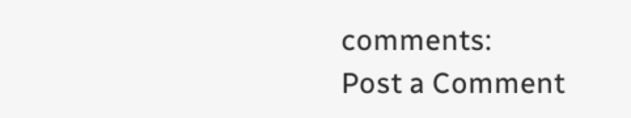comments:
Post a Comment